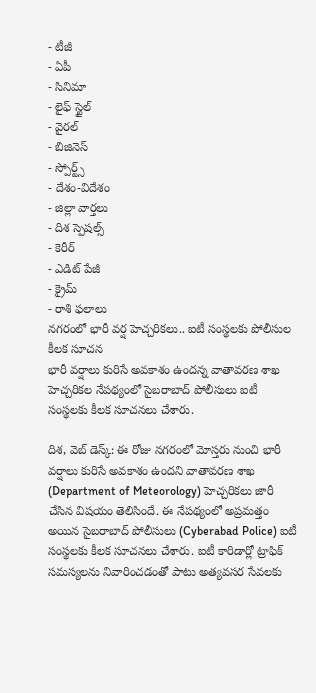- టీజీ
- ఏపీ
- సినిమా
- లైఫ్ స్టైల్
- వైరల్
- బిజినెస్
- స్పోర్ట్స్
- దేశం-విదేశం
- జిల్లా వార్తలు
- దిశ స్పెషల్స్
- కెరీర్
- ఎడిట్ పేజీ
- క్రైమ్
- రాశి ఫలాలు
నగరంలో భారీ వర్ష హెచ్చరికలు.. ఐటీ సంస్థలకు పోలీసుల కీలక సూచన
భారీ వర్షాలు కురిసే అవకాశం ఉందన్న వాతావరణ శాఖ హెచ్చరికల నేపథ్యంలో సైబరాబాద్ పోలీసులు ఐటీ సంస్థలకు కీలక సూచనలు చేశారు.

దిశ, వెబ్ డెస్క్: ఈ రోజు నగరంలో మోస్తరు నుంచి భారీ వర్షాలు కురిసే అవకాశం ఉందని వాతావరణ శాఖ (Department of Meteorology) హెచ్చరికలు జారీ చేసిన విషయం తెలిసిందే. ఈ నేపథ్యంలో అప్రమత్తం అయిన సైబరాబాద్ పోలీసులు (Cyberabad Police) ఐటీ సంస్థలకు కీలక సూచనలు చేశారు. ఐటీ కారిడార్లో ట్రాఫిక్ సమస్యలను నివారించడంతో పాటు అత్యవసర సేవలకు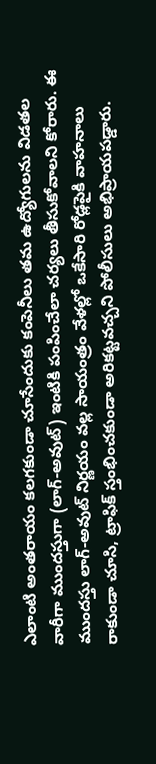ఎలాంటి అంతరాయం కలగకుండా చూసేందుకు కంపెనీలు తమ ఉద్యోగులను విడతల వారీగా ముందస్తుగా (లాగ్-అవుట్) ఇంటికి పంపించేలా చర్యలు తీసుకోవాలని కోరారు. ఈ ముందస్తు లాగ్-అవుట్ నిర్ణయం వల్ల సాయంత్రం వేళల్లో ఒకేసారి రోడ్లపైకి వాహనాలు రాకుండా చూసి, ట్రాఫిక్ స్తంభించకుండా అరికట్టవచ్చని పోలీసులు అభిప్రాయపడ్డారు.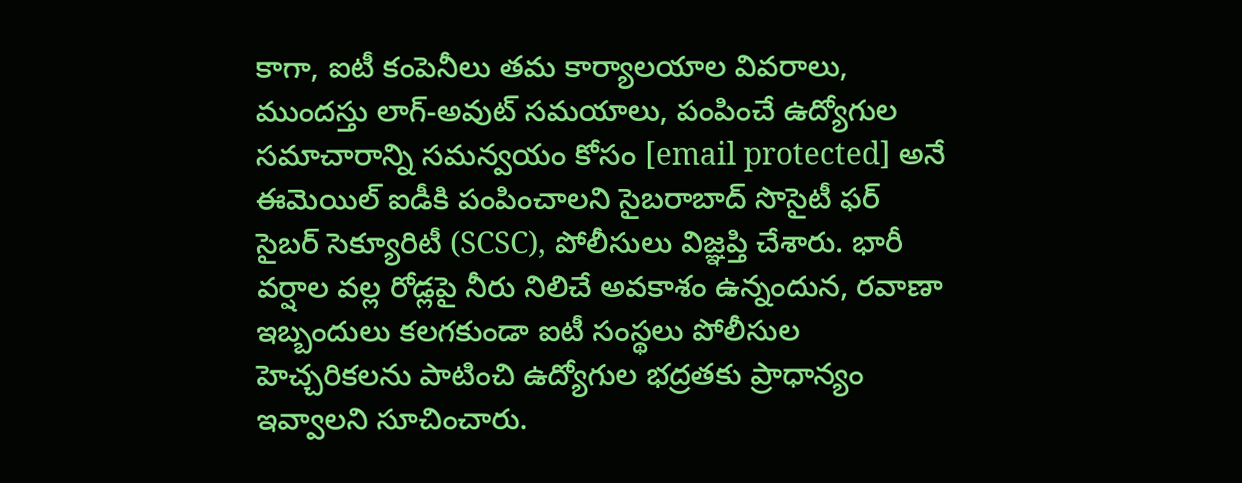కాగా, ఐటీ కంపెనీలు తమ కార్యాలయాల వివరాలు, ముందస్తు లాగ్-అవుట్ సమయాలు, పంపించే ఉద్యోగుల సమాచారాన్ని సమన్వయం కోసం [email protected] అనే ఈమెయిల్ ఐడీకి పంపించాలని సైబరాబాద్ సొసైటీ ఫర్ సైబర్ సెక్యూరిటీ (SCSC), పోలీసులు విజ్ఞప్తి చేశారు. భారీ వర్షాల వల్ల రోడ్లపై నీరు నిలిచే అవకాశం ఉన్నందున, రవాణా ఇబ్బందులు కలగకుండా ఐటీ సంస్థలు పోలీసుల హెచ్చరికలను పాటించి ఉద్యోగుల భద్రతకు ప్రాధాన్యం ఇవ్వాలని సూచించారు.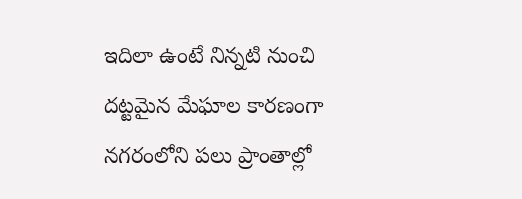ఇదిలా ఉంటే నిన్నటి నుంచి దట్టమైన మేఘాల కారణంగా నగరంలోని పలు ప్రాంతాల్లో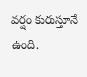వర్షం కురుస్తూనే ఉంది.